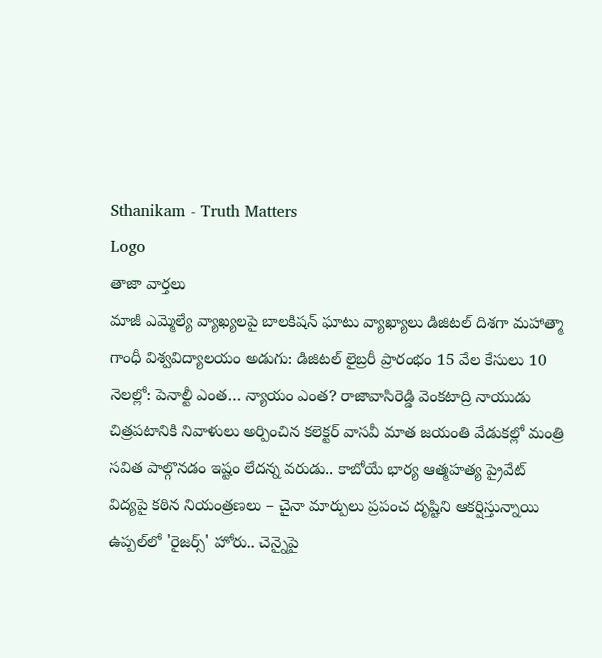Sthanikam - Truth Matters
Logo
తాజా వార్తలు
మాజీ ఎమ్మెల్యే వ్యాఖ్యలపై బాలకిషన్ ఘాటు వ్యాఖ్యాలు డిజిటల్ దిశగా మహాత్మా గాంధీ విశ్వవిద్యాలయం అడుగు: డిజిటల్ లైబ్రరీ ప్రారంభం 15 వేల కేసులు 10 నెలల్లో: పెనాల్టీ ఎంత… న్యాయం ఎంత? రాజావాసిరెడ్డి వెంకటాద్రి నాయుడు చిత్రపటానికి నివాళులు అర్పించిన కలెక్టర్ వాసవీ మాత జయంతి వేడుకల్లో మంత్రి సవిత పాల్గొనడం ఇష్టం లేదన్న వరుడు.. కాబోయే భార్య ఆత్మహత్య ప్రైవేట్ విద్యపై కఠిన నియంత్రణలు – చైనా మార్పులు ప్రపంచ దృష్టిని ఆకర్షిస్తున్నాయి ఉప్పల్‌లో 'రైజర్స్' హోరు.. చెన్నైపై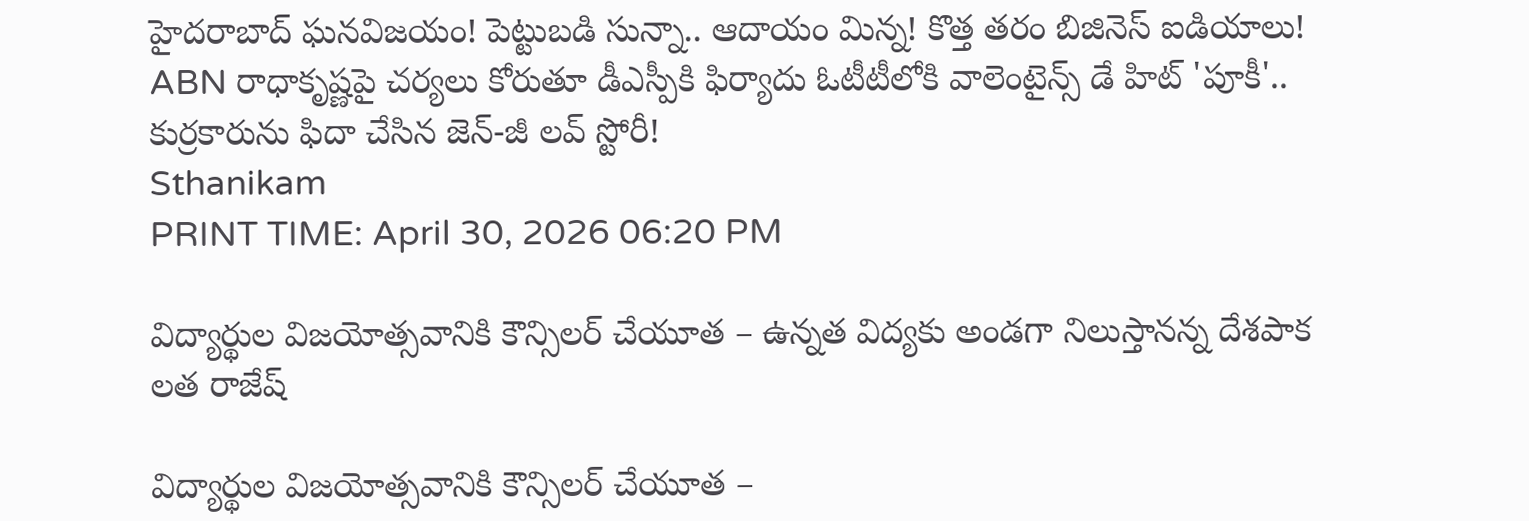హైదరాబాద్ ఘనవిజయం! పెట్టుబడి సున్నా.. ఆదాయం మిన్న! కొత్త తరం బిజినెస్ ఐడియాలు! ABN రాధాకృష్ణపై చర్యలు కోరుతూ డీఎస్పీకి ఫిర్యాదు ఓటీటీలోకి వాలెంటైన్స్ డే హిట్ 'పూకీ'.. కుర్రకారును ఫిదా చేసిన జెన్-జీ లవ్ స్టోరీ!
Sthanikam
PRINT TIME: April 30, 2026 06:20 PM

విద్యార్థుల విజయోత్సవానికి కౌన్సిలర్ చేయూత – ఉన్నత విద్యకు అండగా నిలుస్తానన్న దేశపాక లత రాజేష్

విద్యార్థుల విజయోత్సవానికి కౌన్సిలర్ చేయూత –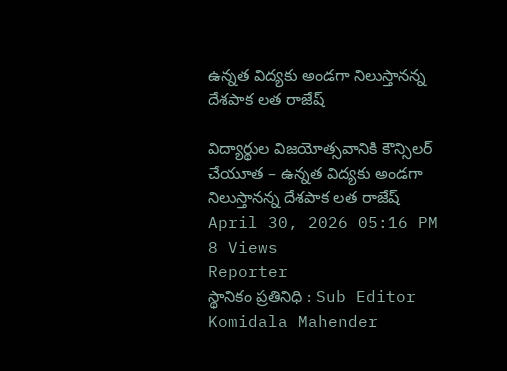ఉన్నత విద్యకు అండగా నిలుస్తానన్న దేశపాక లత రాజేష్

విద్యార్థుల విజయోత్సవానికి కౌన్సిలర్ చేయూత – ఉన్నత విద్యకు అండగా నిలుస్తానన్న దేశపాక లత రాజేష్
April 30, 2026 05:16 PM 8 Views
Reporter
స్థానికం ప్రతినిధి : Sub Editor
Komidala Mahender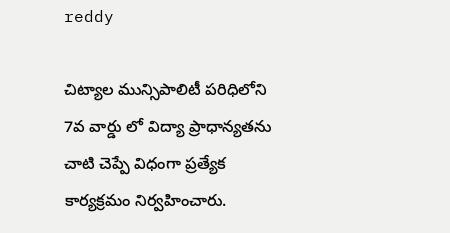reddy

చిట్యాల మున్సిపాలిటీ పరిధిలోని 7వ వార్డు లో విద్యా ప్రాధాన్యతను చాటి చెప్పే విధంగా ప్రత్యేక కార్యక్రమం నిర్వహించారు.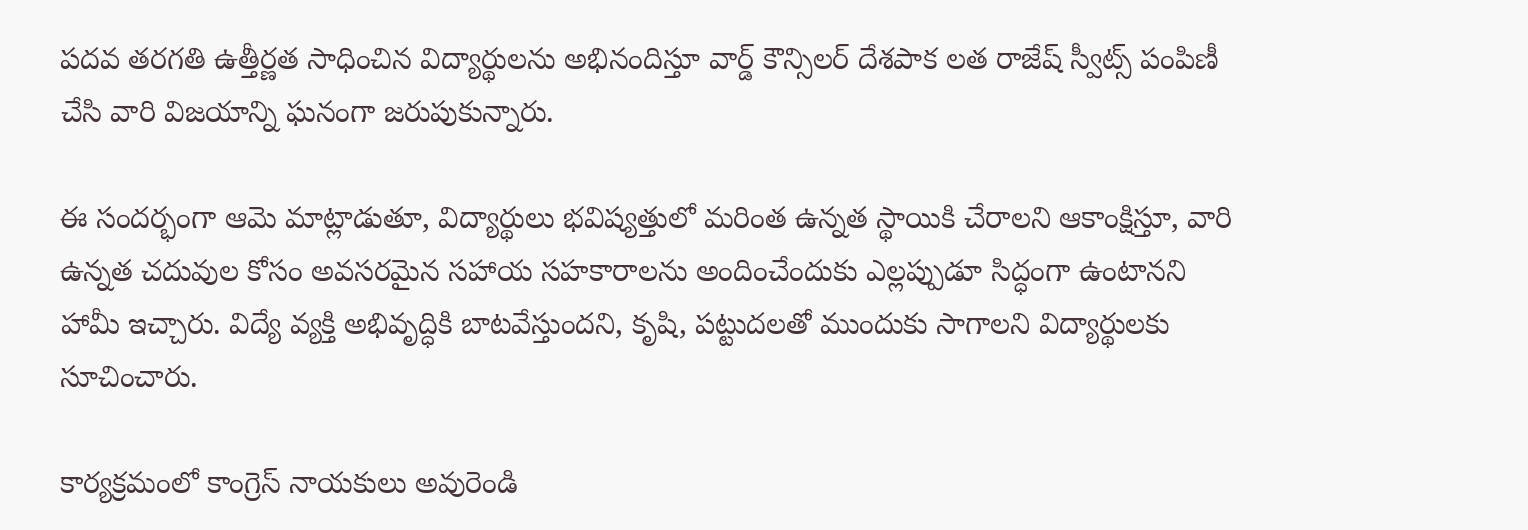పదవ తరగతి ఉత్తీర్ణత సాధించిన విద్యార్థులను అభినందిస్తూ వార్డ్ కౌన్సిలర్ దేశపాక లత రాజేష్ స్వీట్స్ పంపిణీ చేసి వారి విజయాన్ని ఘనంగా జరుపుకున్నారు.

ఈ సందర్భంగా ఆమె మాట్లాడుతూ, విద్యార్థులు భవిష్యత్తులో మరింత ఉన్నత స్థాయికి చేరాలని ఆకాంక్షిస్తూ, వారి ఉన్నత చదువుల కోసం అవసరమైన సహాయ సహకారాలను అందించేందుకు ఎల్లప్పుడూ సిద్ధంగా ఉంటానని హామీ ఇచ్చారు. విద్యే వ్యక్తి అభివృద్ధికి బాటవేస్తుందని, కృషి, పట్టుదలతో ముందుకు సాగాలని విద్యార్థులకు సూచించారు.

కార్యక్రమంలో కాంగ్రెస్ నాయకులు అవురెండి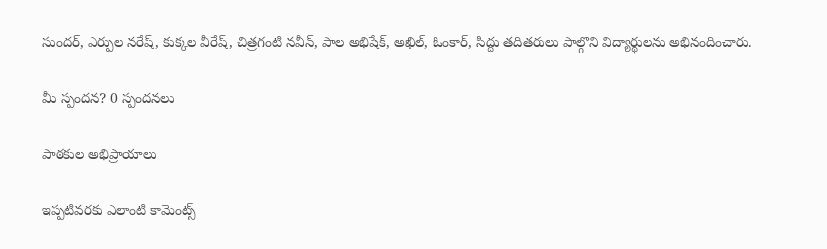సుందర్, ఎర్పుల నరేష్, కుక్కల వీరేష్, చిత్రగంటి నవీన్, పాల అభిషేక్, అఖిల్, ఓంకార్, సిద్దు తదితరులు పాల్గొని విద్యార్థులను అభినందించారు.

మీ స్పందన? 0 స్పందనలు

పాఠకుల అభిప్రాయాలు

ఇప్పటివరకు ఎలాంటి కామెంట్స్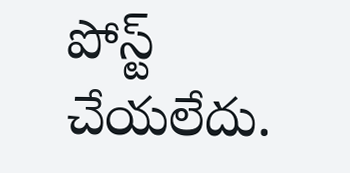పోస్ట్ చేయలేదు.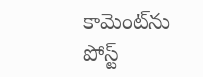కామెంట్‌ను పోస్ట్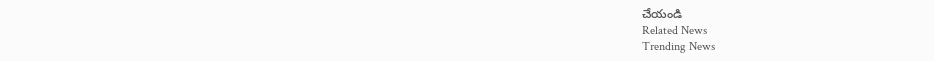చేయండి
Related News
Trending News